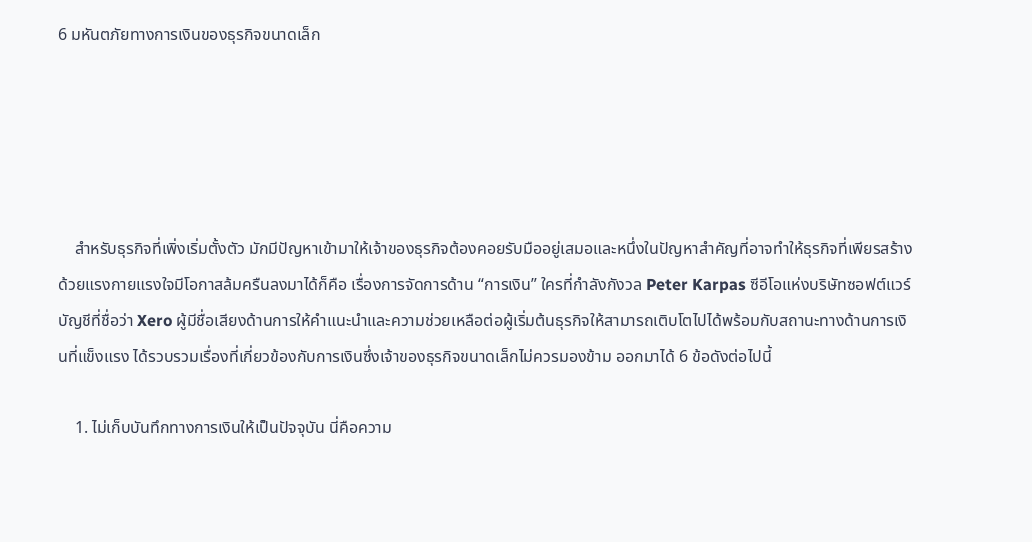6 มหันตภัยทางการเงินของธุรกิจขนาดเล็ก





    สำหรับธุรกิจที่เพิ่งเริ่มตั้งตัว มักมีปัญหาเข้ามาให้เจ้าของธุรกิจต้องคอยรับมืออยู่เสมอและหนึ่งในปัญหาสำคัญที่อาจทำให้ธุรกิจที่เพียรสร้างด้วยแรงกายแรงใจมีโอกาสล้มครืนลงมาได้ก็คือ เรื่องการจัดการด้าน “การเงิน” ใครที่กำลังกังวล Peter Karpas ซีอีโอแห่งบริษัทซอฟต์แวร์บัญชีที่ชื่อว่า Xero ผู้มีชื่อเสียงด้านการให้คำแนะนำและความช่วยเหลือต่อผู้เริ่มต้นธุรกิจให้สามารถเติบโตไปได้พร้อมกับสถานะทางด้านการเงินที่แข็งแรง ได้รวบรวมเรื่องที่เกี่ยวข้องกับการเงินซึ่งเจ้าของธุรกิจขนาดเล็กไม่ควรมองข้าม ออกมาได้ 6 ข้อดังต่อไปนี้

    1. ไม่เก็บบันทึกทางการเงินให้เป็นปัจจุบัน นี่คือความ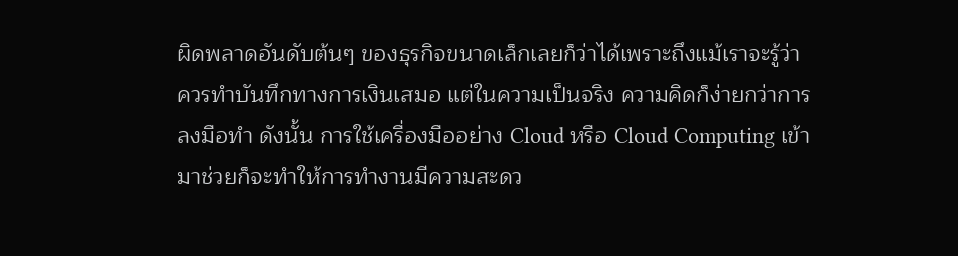ผิดพลาดอันดับต้นๆ ของธุรกิจขนาดเล็กเลยก็ว่าได้เพราะถึงแม้เราจะรู้ว่าควรทำบันทึกทางการเงินเสมอ แต่ในความเป็นจริง ความคิดก็ง่ายกว่าการลงมือทำ ดังนั้น การใช้เครื่องมืออย่าง Cloud หรือ Cloud Computing เข้ามาช่วยก็จะทำให้การทำงานมีความสะดว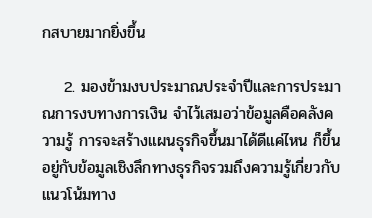กสบายมากยิ่งขึ้น

    2. มองข้ามงบประมาณประจำปีและการประมาณการงบทางการเงิน จำไว้เสมอว่าข้อมูลคือคลังความรู้ การจะสร้างแผนธุรกิจขึ้นมาได้ดีแค่ไหน ก็ขึ้นอยู่กับข้อมูลเชิงลึกทางธุรกิจรวมถึงความรู้เกี่ยวกับแนวโน้มทาง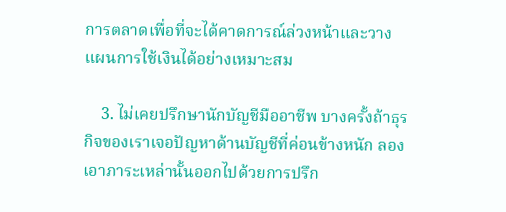การตลาดเพื่อที่จะได้คาดการณ์ล่วงหน้าและวางแผนการใช้เงินได้อย่างเหมาะสม

    3. ไม่เคยปรึกษานักบัญชีมืออาชีพ บางครั้งถ้าธุรกิจของเราเจอปัญหาด้านบัญชีที่ค่อนข้างหนัก ลองเอาภาระเหล่านั้นออกไปด้วยการปรึก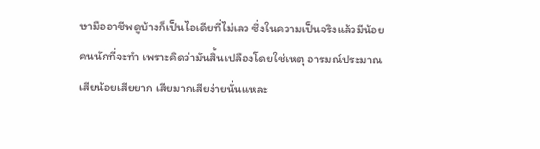ษามืออาชีพดูบ้างก็เป็นไอเดียที่ไม่เลว ซึ่งในความเป็นจริงแล้วมีน้อยคนนักที่จะทำ เพราะคิดว่ามันสิ้นเปลืองโดยใช่เหตุ อารมณ์ประมาณเสียน้อยเสียยาก เสียมากเสียง่ายนั่นแหละ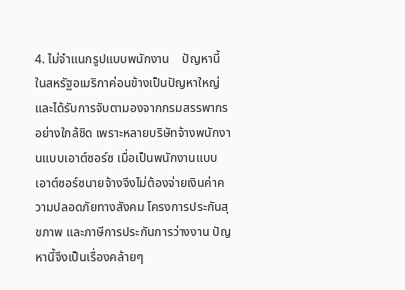4. ไม่จำแนกรูปแบบพนักงาน    ปัญหานี้ในสหรัฐอเมริกาค่อนข้างเป็นปัญหาใหญ่และได้รับการจับตามองจากกรมสรรพากรอย่างใกล้ชิด เพราะหลายบริษัทจ้างพนักงานแบบเอาต์ซอร์ซ เมื่อเป็นพนักงานแบบเอาต์ซอร์ซนายจ้างจึงไม่ต้องจ่ายเงินค่าความปลอดภัยทางสังคม โครงการประกันสุขภาพ และภาษีการประกันการว่างงาน ปัญหานี้จึงเป็นเรื่องคล้ายๆ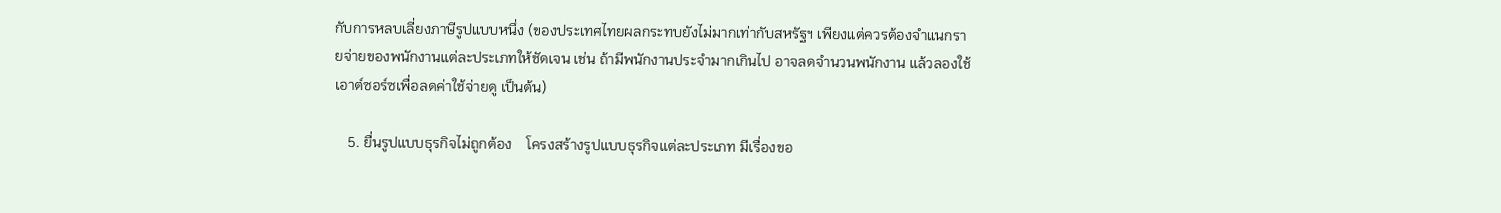กับการหลบเลี่ยงภาษีรูปแบบหนึ่ง (ของประเทศไทยผลกระทบยังไม่มากเท่ากับสหรัฐฯ เพียงแต่ควรต้องจำแนกรายจ่ายของพนักงานแต่ละประเภทให้ชัดเจน เช่น ถ้ามีพนักงานประจำมากเกินไป อาจลดจำนวนพนักงาน แล้วลองใช้เอาต์ซอร์ซเพื่อลดค่าใช้จ่ายดู เป็นต้น)

    5. ยื่นรูปแบบธุรกิจไม่ถูกต้อง    โครงสร้างรูปแบบธุรกิจแต่ละประเภท มีเรื่องขอ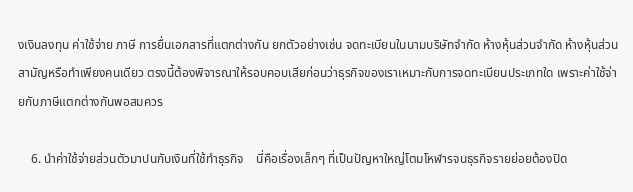งเงินลงทุน ค่าใช้จ่าย ภาษี การยื่นเอกสารที่แตกต่างกัน ยกตัวอย่างเช่น จดทะเบียนในนามบริษัทจำกัด ห้างหุ้นส่วนจำกัด ห้างหุ้นส่วนสามัญหรือทำเพียงคนเดียว ตรงนี้ต้องพิจารณาให้รอบคอบเสียก่อนว่าธุรกิจของเราเหมาะกับการจดทะเบียนประเภทใด เพราะค่าใช้จ่ายกับภาษีแตกต่างกันพอสมควร

    6. นำค่าใช้จ่ายส่วนตัวมาปนกับเงินที่ใช้ทำธุรกิจ    นี่คือเรื่องเล็กๆ ที่เป็นปัญหาใหญ่โตมโหฬารจนธุรกิจรายย่อยต้องปิด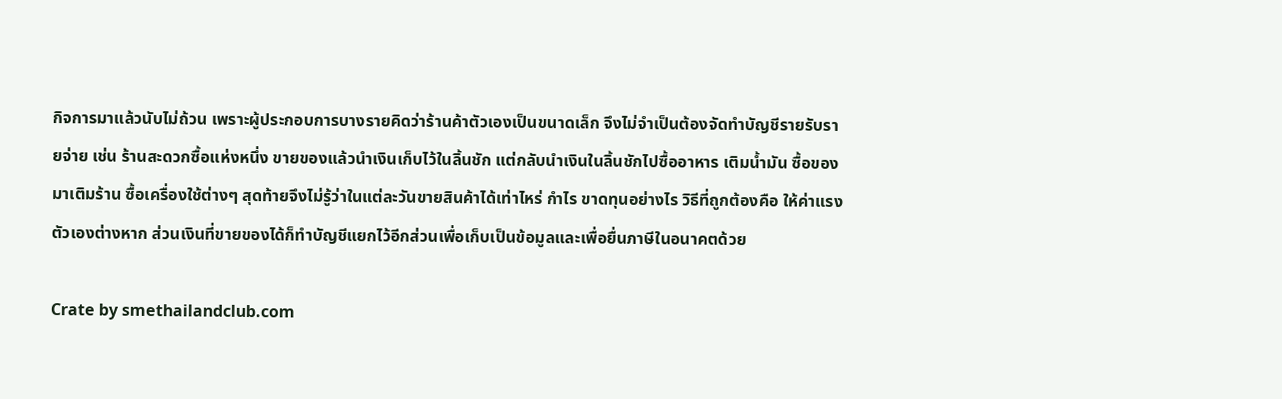กิจการมาแล้วนับไม่ถ้วน เพราะผู้ประกอบการบางรายคิดว่าร้านค้าตัวเองเป็นขนาดเล็ก จึงไม่จำเป็นต้องจัดทำบัญชีรายรับรายจ่าย เช่น ร้านสะดวกซื้อแห่งหนึ่ง ขายของแล้วนำเงินเก็บไว้ในลิ้นชัก แต่กลับนำเงินในลิ้นชักไปซื้ออาหาร เติมน้ำมัน ซื้อของมาเติมร้าน ซื้อเครื่องใช้ต่างๆ สุดท้ายจึงไม่รู้ว่าในแต่ละวันขายสินค้าได้เท่าไหร่ กำไร ขาดทุนอย่างไร วิธีที่ถูกต้องคือ ให้ค่าแรงตัวเองต่างหาก ส่วนเงินที่ขายของได้ก็ทำบัญชีแยกไว้อีกส่วนเพื่อเก็บเป็นข้อมูลและเพื่อยื่นภาษีในอนาคตด้วย

Crate by smethailandclub.com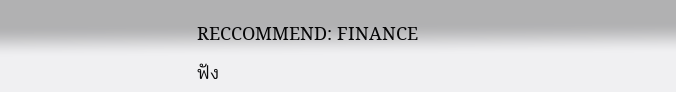RECCOMMEND: FINANCE

ฟัง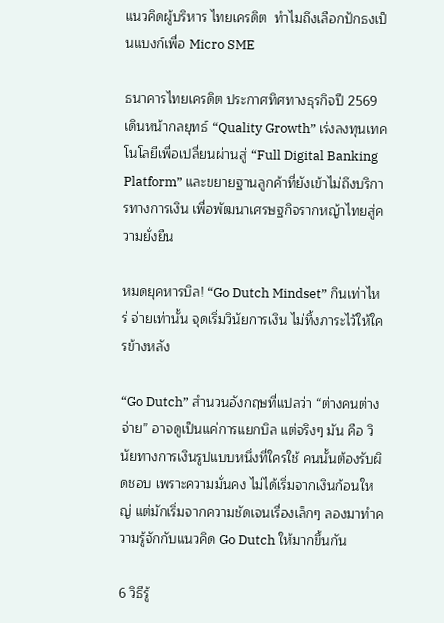แนวคิดผู้บริหาร ไทยเครดิต  ทำไมถึงเลือกปักธงเป็นแบงก์เพื่อ Micro SME

ธนาคารไทยเครดิต ประกาศทิศทางธุรกิจปี 2569 เดินหน้ากลยุทธ์ “Quality Growth” เร่งลงทุนเทคโนโลยีเพื่อเปลี่ยนผ่านสู่ “Full Digital Banking Platform” และขยายฐานลูกค้าที่ยังเข้าไม่ถึงบริการทางการเงิน เพื่อพัฒนาเศรษฐกิจรากหญ้าไทยสู่ความยั่งยืน

หมดยุคหารบิล! “Go Dutch Mindset” กินเท่าไหร่ จ่ายเท่านั้น จุดเริ่มวินัยการเงิน ไม่ทิ้งภาระไว้ให้ใครข้างหลัง

“Go Dutch” สำนวนอังกฤษที่แปลว่า “ต่างคนต่างจ่าย” อาจดูเป็นแค่การแยกบิล แต่จริงๆ มัน คือ วินัยทางการเงินรูปแบบหนึ่งที่ใครใช้ คนนั้นต้องรับผิดชอบ เพราะความมั่นคง ไม่ได้เริ่มจากเงินก้อนใหญ่ แต่มักเริ่มจากความชัดเจนเรื่องเล็กๆ ลองมาทำความรู้จักกับแนวคิด Go Dutch ให้มากขึ้นกัน

6 วิธีรู้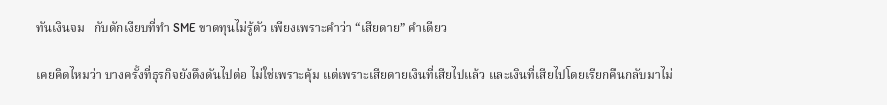ทันเงินจม   กับดักเงียบที่ทำ SME ขาดทุนไม่รู้ตัว เพียงเพราะคำว่า “เสียดาย” คำเดียว

เคยคิดไหมว่า บางครั้งที่ธุรกิจยังดึงดันไปต่อ ไม่ใช่เพราะคุ้ม แต่เพราะเสียดายเงินที่เสียไปแล้ว และเงินที่เสียไปโดยเรียกคืนกลับมาไม่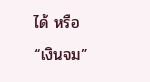ได้ หรือ “เงินจม”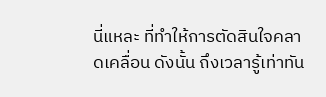นี่แหละ ที่ทำให้การตัดสินใจคลาดเคลื่อน ดังนั้น ถึงเวลารู้เท่าทัน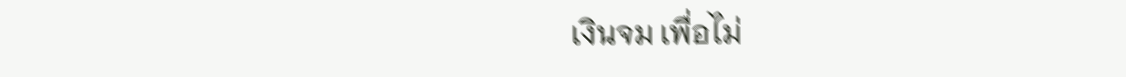เงินจม เพื่อไม่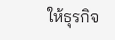ให้ธุรกิจ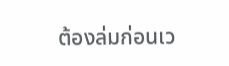ต้องล่มก่อนเว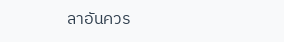ลาอันควร